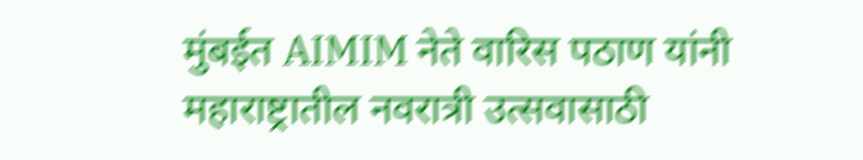मुंबईत AIMIM नेते वारिस पठाण यांनी महाराष्ट्रातील नवरात्री उत्सवासाठी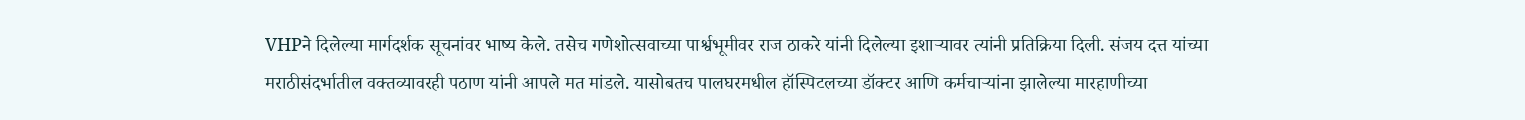VHPने दिलेल्या मार्गदर्शक सूचनांवर भाष्य केले. तसेच गणेशोत्सवाच्या पार्श्वभूमीवर राज ठाकरे यांनी दिलेल्या इशाऱ्यावर त्यांनी प्रतिक्रिया दिली. संजय दत्त यांच्या मराठीसंदर्भातील वक्तव्यावरही पठाण यांनी आपले मत मांडले. यासोबतच पालघरमधील हॉस्पिटलच्या डॉक्टर आणि कर्मचाऱ्यांना झालेल्या मारहाणीच्या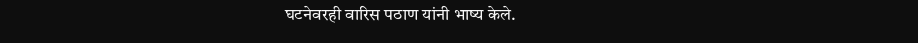घटनेवरही वारिस पठाण यांनी भाष्य केले.